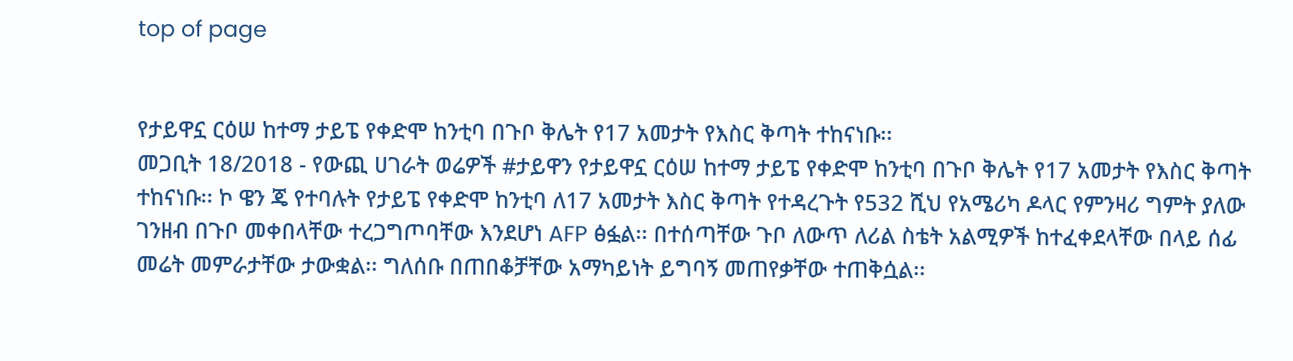top of page


የታይዋኗ ርዕሠ ከተማ ታይፔ የቀድሞ ከንቲባ በጉቦ ቅሌት የ17 አመታት የእስር ቅጣት ተከናነቡ፡፡
መጋቢት 18/2018 - የውጪ ሀገራት ወሬዎች #ታይዋን የታይዋኗ ርዕሠ ከተማ ታይፔ የቀድሞ ከንቲባ በጉቦ ቅሌት የ17 አመታት የእስር ቅጣት ተከናነቡ፡፡ ኮ ዌን ጄ የተባሉት የታይፔ የቀድሞ ከንቲባ ለ17 አመታት እስር ቅጣት የተዳረጉት የ532 ሺህ የአሜሪካ ዶላር የምንዛሪ ግምት ያለው ገንዘብ በጉቦ መቀበላቸው ተረጋግጦባቸው እንደሆነ AFP ፅፏል፡፡ በተሰጣቸው ጉቦ ለውጥ ለሪል ስቴት አልሚዎች ከተፈቀደላቸው በላይ ሰፊ መሬት መምራታቸው ታውቋል፡፡ ግለሰቡ በጠበቆቻቸው አማካይነት ይግባኝ መጠየቃቸው ተጠቅሷል፡፡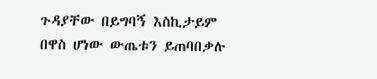ጉዳያቸው በይግባኝ እስኪታይም በዋስ ሆነው ውጤቱን ይጠባበቃሉ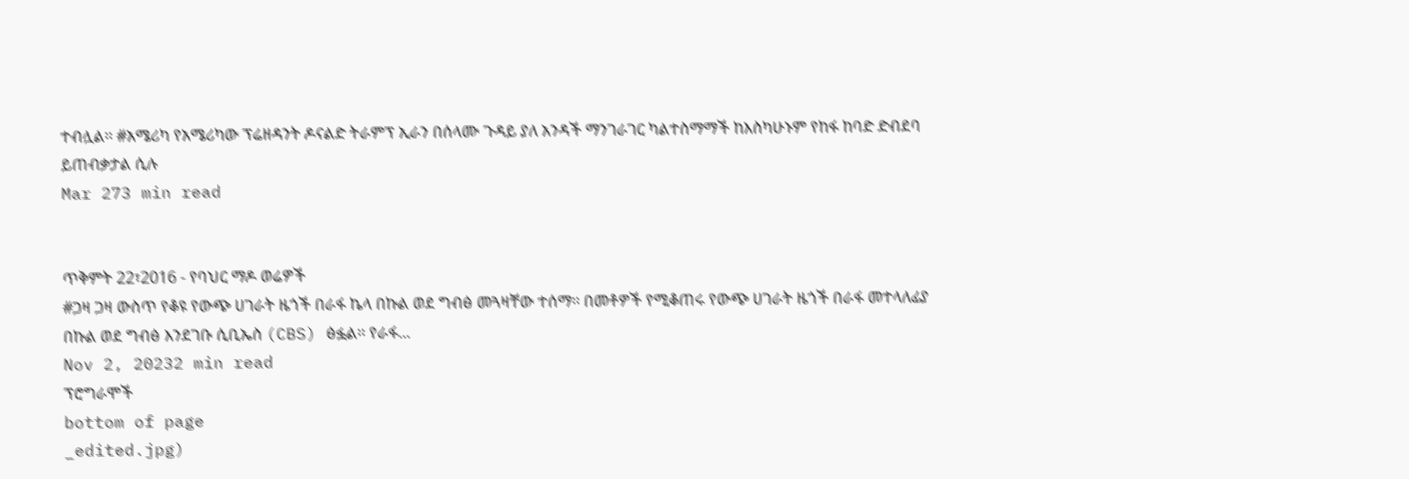ተብሏል፡፡ #አሜሪካ የአሜሪካው ፕሬዘዳንት ዶናልድ ትራምፕ ኢራን በሰላሙ ጉዳይ ያለ አንዳች ማንገራገር ካልተስማማች ከእስካሁኑም የከፋ ከባድ ድብደባ ይጠብቃታል ሲሉ
Mar 273 min read


ጥቅምት 22፣2016 - የባህር ማዶ ወሬዎች
#ጋዛ ጋዛ ውስጥ የቆዩ የውጭ ሀገራት ዜጎች በራፋ ኬላ በኩል ወደ ግብፅ መጓዛቸው ተሰማ፡፡ በመቶዎች የሚቆጠሩ የውጭ ሀገራት ዜጎች በራፋ መተላለፊያ በኩል ወደ ግብፅ እንደገቡ ሲቢኤስ (CBS) ፅፏል፡፡ የራፋ...
Nov 2, 20232 min read
ፕሮግራሞች
bottom of page
_edited.jpg)